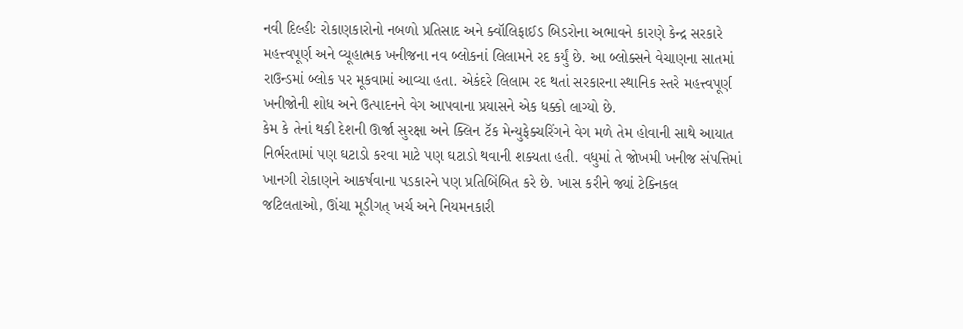નવી દિલ્હીઃ રોકાણકારોનો નબળો પ્રતિસાદ અને ક્વૉલિફાઈડ બિડરોના અભાવને કારણે કેન્દ્ર સરકારે મહત્ત્વપૂર્ણ અને વ્યૂહાત્મક ખનીજના નવ બ્લોકનાં લિલામને રદ કર્યું છે. આ બ્લોક્સને વેચાણના સાતમાં રાઉન્ડમાં બ્લોક પર મૂકવામાં આવ્યા હતા. એકંદરે લિલામ રદ થતાં સરકારના સ્થાનિક સ્તરે મહત્ત્વપૂર્ણ ખનીજોની શોધ અને ઉત્પાદનને વેગ આપવાના પ્રયાસને એક ધક્કો લાગ્યો છે.
કેમ કે તેનાં થકી દેશની ઊર્જા સુરક્ષા અને ક્લિન ટૅક મેન્યુફેક્ચરિંગને વેગ મળે તેમ હોવાની સાથે આયાત નિર્ભરતામાં પણ ઘટાડો કરવા માટે પણ ઘટાડો થવાની શક્યતા હતી. વધુમાં તે જોખમી ખનીજ સંપત્તિમાં ખાનગી રોકાણને આકર્ષવાના પડકારને પણ પ્રતિબિંબિત કરે છે. ખાસ કરીને જ્યાં ટેક્નિકલ જટિલતાઓ, ઊંચા મૂડીગત્ ખર્ચ અને નિયમનકારી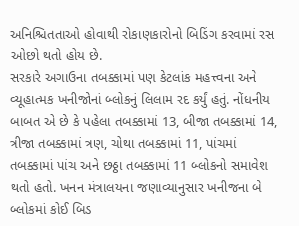અનિશ્ચિતતાઓ હોવાથી રોકાણકારોનો બિડિંગ કરવામાં રસ ઓછો થતો હોય છે.
સરકારે અગાઉના તબક્કામાં પણ કેટલાંક મહત્ત્વના અને વ્યૂહાત્મક ખનીજોનાં બ્લોકનું લિલામ રદ કર્યું હતું. નોંધનીય બાબત એ છે કે પહેલા તબક્કામાં 13, બીજા તબક્કામાં 14, ત્રીજા તબક્કામાં ત્રણ, ચોથા તબક્કામાં 11, પાંચમાં તબક્કામાં પાંચ અને છઠ્ઠા તબક્કામાં 11 બ્લોકનો સમાવેશ થતો હતો. ખનન મંત્રાલયના જણાવ્યાનુસાર ખનીજના બે બ્લોકમાં કોઈ બિડ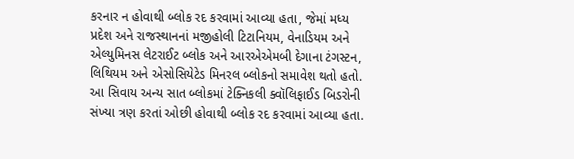કરનાર ન હોવાથી બ્લોક રદ કરવામાં આવ્યા હતા, જેમાં મધ્ય પ્રદેશ અને રાજસ્થાનનાં મજીહોલી ટિટાનિયમ, વેનાડિયમ અને એલ્યુમિનસ લેટરાઈટ બ્લોક અને આરએએમબી દેગાના ટંગસ્ટન, લિથિયમ અને એસોસિયેટેડ મિનરલ બ્લોકનો સમાવેશ થતો હતો.
આ સિવાય અન્ય સાત બ્લોકમાં ટેક્નિકલી ક્વૉલિફાઈડ બિડરોની સંખ્યા ત્રણ કરતાં ઓછી હોવાથી બ્લોક રદ કરવામાં આવ્યા હતા.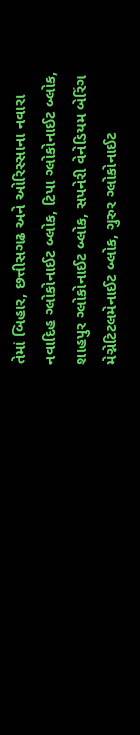તેમાં બિહાર, છત્તીસગઢ અને ઓરિસ્સાના નવારા નવાદિહ ગ્લોકોનાઈટ બ્લોક, ટિપા ગ્લોકોનાઈટ બ્લોક, શાહપુર ગ્લોકોનાઈટ બ્લોક, સપનેરી વેનેડિયમ બેરિંગ મેગ્નેટિટલમેનાઈટ બ્લોક, ગુરુર ગ્લોકોનાઈટ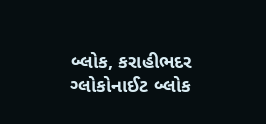બ્લોક, કરાહીભદર ગ્લોકોનાઈટ બ્લોક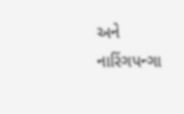અને નારિંગપન્ગા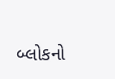બ્લોકનો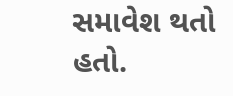સમાવેશ થતો હતો.